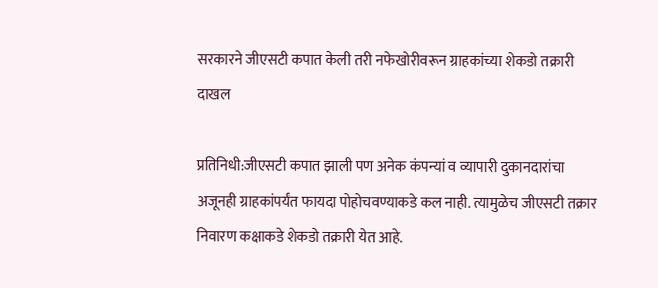सरकारने जीएसटी कपात केली तरी नफेखोरीवरून ग्राहकांच्या शेकडो तक्रारी दाखल

प्रतिनिधी:जीएसटी कपात झाली पण अनेक कंपन्यां व व्यापारी दुकानदारांचा अजूनही ग्राहकांपर्यंत फायदा पोहोचवण्याकडे कल नाही. त्यामुळेच जीएसटी तक्रार निवारण कक्षाकडे शेकडो तक्रारी येत आहे.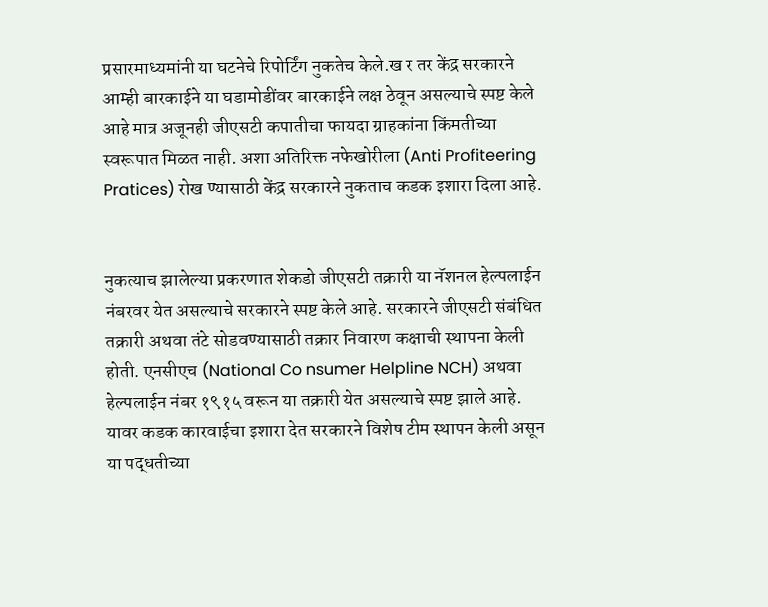प्रसारमाध्यमांनी या घटनेचे रिपोर्टिंग नुकतेच केले.ख र तर केंद्र सरकारने आम्ही बारकाईने या घडामोडींवर बारकाईने लक्ष ठेवून असल्याचे स्पष्ट केले आहे मात्र अजूनही जीएसटी कपातीचा फायदा ग्राहकांना किंमतीच्या स्वरूपात मिळत नाही. अशा अतिरिक्त नफेखोरीला (Anti Profiteering Pratices) रोख ण्यासाठी केंद्र सरकारने नुकताच कडक इशारा दिला आहे.


नुकत्याच झालेल्या प्रकरणात शेकडो जीएसटी तक्रारी या नॅशनल हेल्पलाईन नंबरवर येत असल्याचे सरकारने स्पष्ट केले आहे. सरकारने जीएसटी संबंधित तक्रारी अथवा तंटे सोडवण्यासाठी तक्रार निवारण कक्षाची स्थापना केली होती. एनसीएच (National Co nsumer Helpline NCH) अथवा हेल्पलाईन नंबर १९१५ वरून या तक्रारी येत असल्याचे स्पष्ट झाले आहे. यावर कडक कारवाईचा इशारा देत सरकारने विशेष टीम स्थापन केली असून या पद्धतीच्या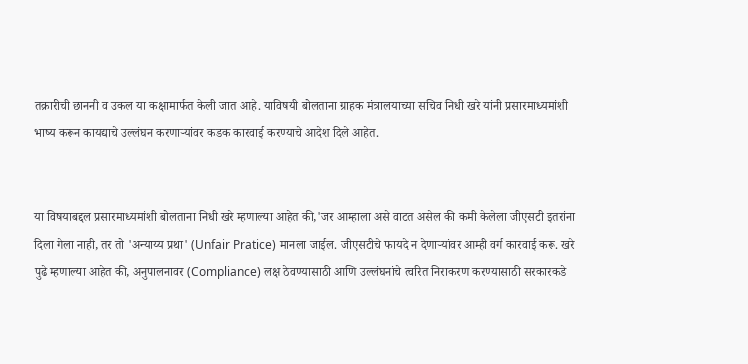तक्रारीची छाननी व उकल या कक्षामार्फत केली जात आहे. याविषयी बोलताना ग्राहक मंत्रालयाच्या सचिव निधी खरे यांनी प्रसारमाध्यमांशी भाष्य करून कायद्याचे उल्लंघन करणाऱ्यांवर कडक कारवाई करण्याचे आदेश दिले आहेत.


या विषयाबद्दल प्रसारमाध्यमांशी बोलताना निधी खरे म्हणाल्या आहेत की,'जर आम्हाला असे वाटत असेल की कमी केलेला जीएसटी इतरांना दिला गेला नाही, तर तो 'अन्याय्य प्रथा' (Unfair Pratice) मानला जाईल. जीएसटीचे फायदे न देणाऱ्यांवर आम्ही वर्ग कारवाई करू. खरे पुढे म्हणाल्या आहेत की, अनुपालनावर (Compliance) लक्ष ठेवण्यासाठी आणि उल्लंघनांचे त्वरित निराकरण करण्यासाठी सरकारकडे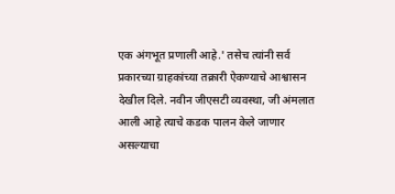एक अंगभूत प्रणाली आहे.' तसेच त्यांनी सर्व प्रकारच्या ग्राहकांच्या तक्रारी ऐकण्याचे आश्वासन देखील दिले. नवीन जीएसटी व्यवस्था, जी अंमलात आली आहे त्याचे कडक पालन केले जाणार असल्याचा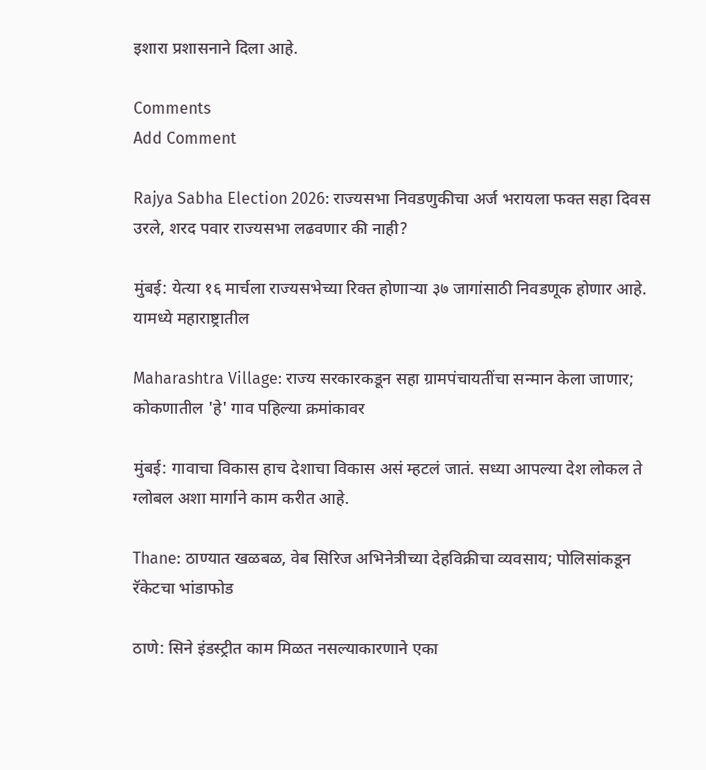इशारा प्रशासनाने दिला आहे.

Comments
Add Comment

Rajya Sabha Election 2026: राज्यसभा निवडणुकीचा अर्ज भरायला फक्त सहा दिवस उरले, शरद पवार राज्यसभा लढवणार की नाही?

मुंबई: येत्या १६ मार्चला राज्यसभेच्या रिक्त होणाऱ्या ३७ जागांसाठी निवडणूक होणार आहे. यामध्ये महाराष्ट्रातील

Maharashtra Village: राज्य सरकारकडून सहा ग्रामपंचायतींचा सन्मान केला जाणार; कोकणातील 'हे' गाव पहिल्या क्रमांकावर

मुंबई: गावाचा विकास हाच देशाचा विकास असं म्हटलं जातं. सध्या आपल्या देश लोकल ते ग्लोबल अशा मार्गाने काम करीत आहे.

Thane: ठाण्यात खळबळ, वेब सिरिज अभिनेत्रीच्या देहविक्रीचा व्यवसाय; पोलिसांकडून रॅकेटचा भांडाफोड

ठाणे: सिने इंडस्ट्रीत काम मिळत नसल्याकारणाने एका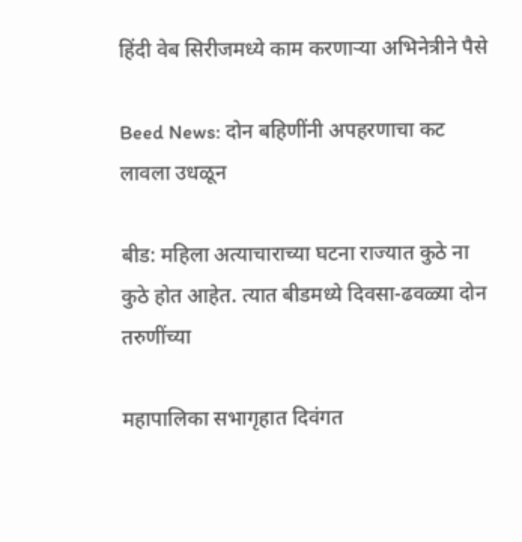हिंदी वेब सिरीजमध्ये काम करणाऱ्या अभिनेत्रीने पैसे

Beed News: दोन बहिणींनी अपहरणाचा कट लावला उधळून

बीड: महिला अत्याचाराच्या घटना राज्यात कुठे ना कुठे होत आहेत. त्यात बीडमध्ये दिवसा-ढवळ्या दोन तरुणींच्या

महापालिका सभागृहात दिवंगत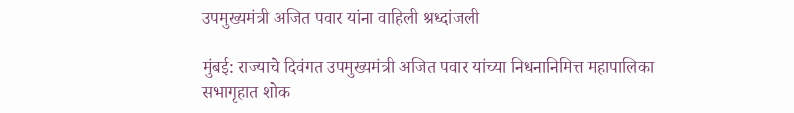उपमुख्यमंत्री अजित पवार यांना वाहिली श्रध्दांजली

मुंबई: राज्याचे दिवंगत उपमुख्यमंत्री अजित पवार यांच्या निधनानिमित्त महापालिका सभागृहात शोक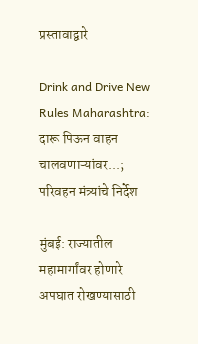प्रस्तावाद्वारे

Drink and Drive New Rules Maharashtra: दारू पिऊन वाहन चालवणाऱ्यांवर...; परिवहन मंत्र्यांचे निर्देश

मुंबई: राज्यातील महामार्गांवर होणारे अपघात रोखण्यासाठी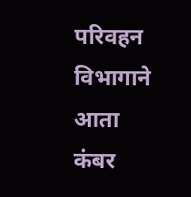परिवहन विभागाने आता कंबर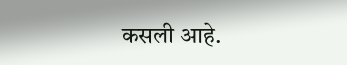कसली आहे.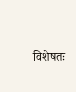विशेषतः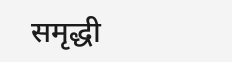समृद्धी